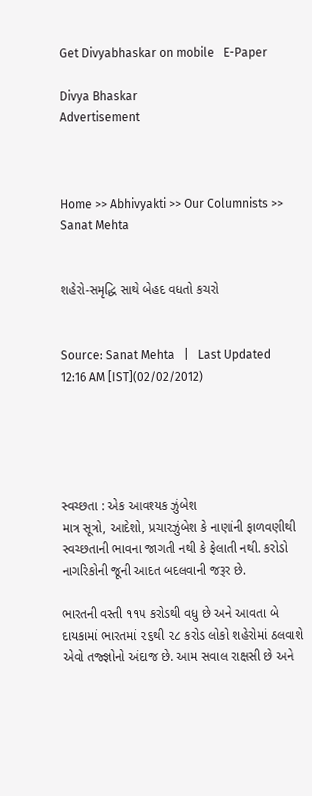Get Divyabhaskar on mobile   E-Paper

Divya Bhaskar
Advertisement



Home >> Abhivyakti >> Our Columnists >> Sanat Mehta


શહેરો-સમૃદ્ધિ સાથે બેહદ વધતો કચરો


Source: Sanat Mehta   |   Last Updated 12:16 AM [IST](02/02/2012)





સ્વચ્છતા : એક આવશ્યક ઝુંબેશ
માત્ર સૂત્રો, આદેશો, પ્રચારઝુંબેશ કે નાણાંની ફાળવણીથી સ્વચ્છતાની ભાવના જાગતી નથી કે ફેલાતી નથી. કરોડો નાગરિકોની જૂની આદત બદલવાની જરૂર છે.

ભારતની વસ્તી ૧૧૫ કરોડથી વધુ છે અને આવતા બે દાયકામાં ભારતમાં ૨૬થી ૨૮ કરોડ લોકો શહેરોમાં ઠલવાશે એવો તજ્જ્ઞોનો અંદાજ છે. આમ સવાલ રાક્ષસી છે અને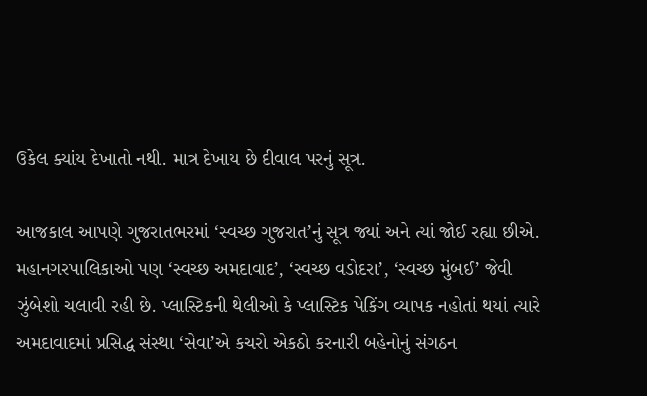ઉકેલ ક્યાંય દેખાતો નથી. માત્ર દેખાય છે દીવાલ પરનું સૂત્ર.

આજકાલ આપણે ગુજરાતભરમાં ‘સ્વચ્છ ગુજરાત’નું સૂત્ર જ્યાં અને ત્યાં જોઈ રહ્યા છીએ. મહાનગરપાલિકાઓ પણ ‘સ્વચ્છ અમદાવાદ’, ‘સ્વચ્છ વડોદરા’, ‘સ્વચ્છ મુંબઈ’ જેવી ઝુંબેશો ચલાવી રહી છે. પ્લાસ્ટિકની થેલીઓ કે પ્લાસ્ટિક પેકિંગ વ્યાપક નહોતાં થયાં ત્યારે અમદાવાદમાં પ્રસિદ્ધ સંસ્થા ‘સેવા’એ કચરો એકઠો કરનારી બહેનોનું સંગઠન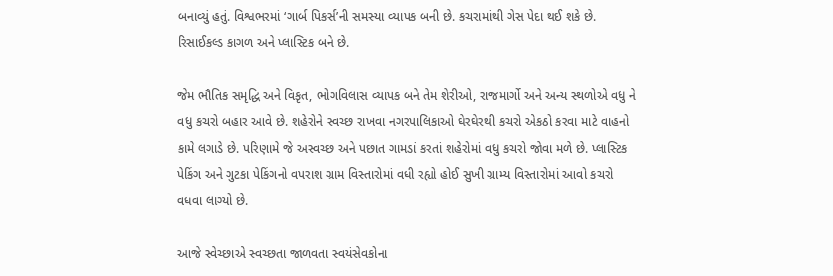બનાવ્યું હતું. વિશ્વભરમાં ‘ગાર્બ પિકર્સ’ની સમસ્યા વ્યાપક બની છે. કચરામાંથી ગેસ પેદા થઈ શકે છે. રિસાઈકલ્ડ કાગળ અને પ્લાસ્ટિક બને છે.

જેમ ભૌતિક સમૃદ્ધિ અને વિકૃત, ભોગવિલાસ વ્યાપક બને તેમ શેરીઓ, રાજમાર્ગો અને અન્ય સ્થળોએ વધુ ને વધુ કચરો બહાર આવે છે. શહેરોને સ્વચ્છ રાખવા નગરપાલિકાઓ ઘેરઘેરથી કચરો એકઠો કરવા માટે વાહનો કામે લગાડે છે. પરિણામે જે અસ્વચ્છ અને પછાત ગામડાં કરતાં શહેરોમાં વધુ કચરો જોવા મળે છે. પ્લાસ્ટિક પેકિંગ અને ગુટકા પેકિંગનો વપરાશ ગ્રામ વિસ્તારોમાં વધી રહ્યો હોઈ સુખી ગ્રામ્ય વિસ્તારોમાં આવો કચરો વધવા લાગ્યો છે.

આજે સ્વેચ્છાએ સ્વચ્છતા જાળવતા સ્વયંસેવકોના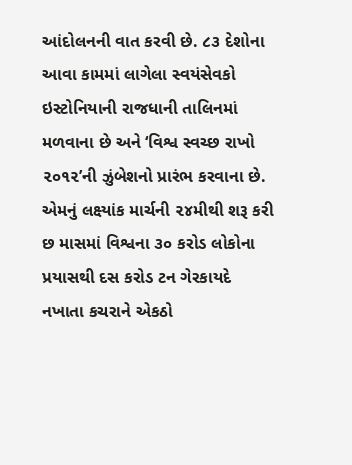આંદોલનની વાત કરવી છે. ૮૩ દેશોના આવા કામમાં લાગેલા સ્વયંસેવકો ઇસ્ટોનિયાની રાજધાની તાલિનમાં મળવાના છે અને ‘વિશ્વ સ્વચ્છ રાખો ૨૦૧૨’ની ઝુંબેશનો પ્રારંભ કરવાના છે. એમનું લક્ષ્યાંક માર્ચની ૨૪મીથી શરૂ કરી છ માસમાં વિશ્વના ૩૦ કરોડ લોકોના પ્રયાસથી દસ કરોડ ટન ગેરકાયદે નખાતા કચરાને એકઠો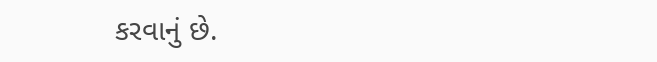કરવાનું છે.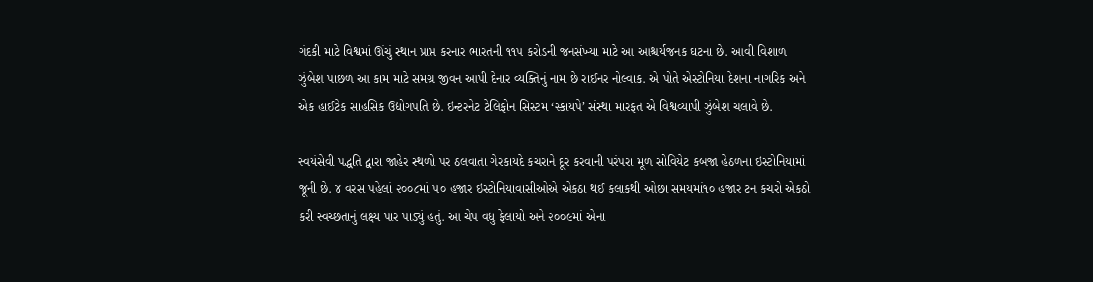ગંદકી માટે વિશ્વમાં ઊંચું સ્થાન પ્રાપ્ત કરનાર ભારતની ૧૧૫ કરોડની જનસંખ્યા માટે આ આશ્ચર્યજનક ઘટના છે. આવી વિશાળ ઝુંબેશ પાછળ આ કામ માટે સમગ્ર જીવન આપી દેનાર વ્યક્તિનું નામ છે રાઈનર નોલ્વાક. એ પોતે એસ્ટોનિયા દેશના નાગરિક અને એક હાઈટેક સાહસિક ઉદ્યોગપતિ છે. ઇન્ટરનેટ ટેલિફોન સિસ્ટમ ‘સ્કાયપે’ સંસ્થા મારફત એ વિશ્વવ્યાપી ઝુંબેશ ચલાવે છે.

સ્વયંસેવી પદ્ધતિ દ્વારા જાહેર સ્થળો પર ઠલવાતા ગેરકાયદે કચરાને દૂર કરવાની પરંપરા મૂળ સોવિયેટ કબજા હેઠળના ઇસ્ટોનિયામાં જૂની છે. ૪ વરસ પહેલાં ૨૦૦૮માં ૫૦ હજાર ઇસ્ટોનિયાવાસીઓએ એકઠા થઈ કલાકથી ઓછા સમયમાં૧૦ હજાર ટન કચરો એકઠો કરી સ્વચ્છતાનું લક્ષ્ય પાર પાડ્યું હતું. આ ચેપ વધુ ફેલાયો અને ૨૦૦૯માં એના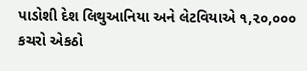પાડોશી દેશ લિથુઆનિયા અને લેટવિયાએ ૧,૨૦,૦૦૦ કચરો એકઠો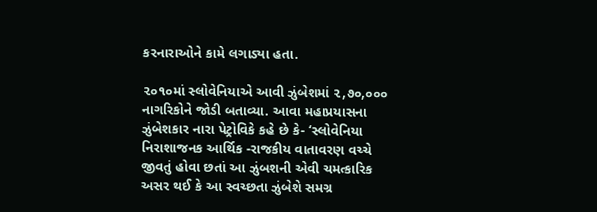કરનારાઓને કામે લગાડ્યા હતા.

૨૦૧૦માં સ્લોવેનિયાએ આવી ઝુંબેશમાં ૨,૭૦,૦૦૦ નાગરિકોને જોડી બતાવ્યા. આવા મહાપ્રયાસના ઝુંબેશકાર નારા પેટ્રોવિકે કહે છે કે- ‘સ્લોવેનિયા નિરાશાજનક આર્થિક -રાજકીય વાતાવરણ વચ્ચે જીવતું હોવા છતાં આ ઝુંબશની એવી ચમત્કારિક અસર થઈ કે આ સ્વચ્છતા ઝુંબેશે સમગ્ર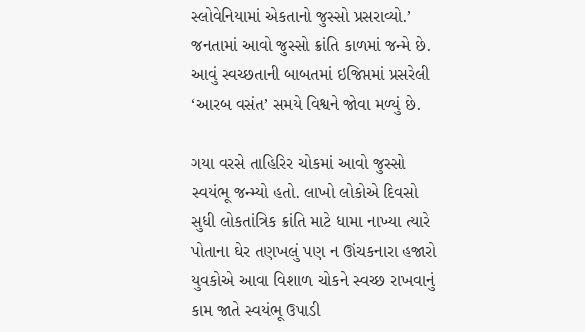સ્લોવેનિયામાં એકતાનો જુસ્સો પ્રસરાવ્યો.’ જનતામાં આવો જુસ્સો ક્રાંતિ કાળમાં જન્મે છે. આવું સ્વચ્છતાની બાબતમાં ઇજિપ્તમાં પ્રસરેલી ‘આરબ વસંત’ સમયે વિશ્વને જોવા મળ્યું છે.

ગયા વરસે તાહિરિર ચોકમાં આવો જુસ્સો સ્વયંભૂ જન્મ્યો હતો. લાખો લોકોએ દિવસો સુધી લોકતાંત્રિક ક્રાંતિ માટે ધામા નાખ્યા ત્યારે પોતાના ઘેર તણખલું પણ ન ઊંચકનારા હજારો યુવકોએ આવા વિશાળ ચોકને સ્વચ્છ રાખવાનું કામ જાતે સ્વયંભૂ ઉપાડી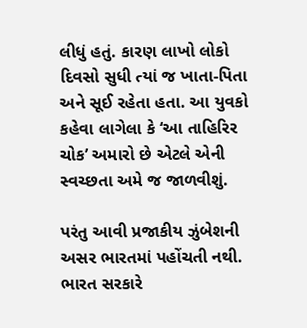લીધું હતું. કારણ લાખો લોકો દિવસો સુધી ત્યાં જ ખાતા-પિતા અને સૂઈ રહેતા હતા. આ યુવકો કહેવા લાગેલા કે ‘આ તાહિરિર ચોક’ અમારો છે એટલે એની સ્વચ્છતા અમે જ જાળવીશું.

પરંતુ આવી પ્રજાકીય ઝુંબેશની અસર ભારતમાં પહોંચતી નથી. ભારત સરકારે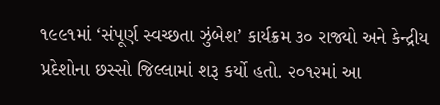૧૯૯૧માં ‘સંપૂર્ણ સ્વચ્છતા ઝુંબેશ’ કાર્યક્રમ ૩૦ રાજ્યો અને કેન્દ્રીય પ્રદેશોના છસ્સો જિલ્લામાં શરૂ કર્યો હતો. ૨૦૧૨માં આ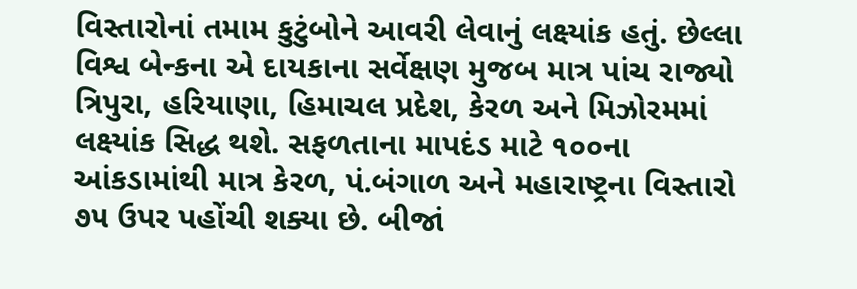વિસ્તારોનાં તમામ કુટુંબોને આવરી લેવાનું લક્ષ્યાંક હતું. છેલ્લા વિશ્વ બેન્કના એ દાયકાના સર્વેક્ષણ મુજબ માત્ર પાંચ રાજ્યો ત્રિપુરા, હરિયાણા, હિમાચલ પ્રદેશ, કેરળ અને મિઝોરમમાં લક્ષ્યાંક સિદ્ધ થશે. સફળતાના માપદંડ માટે ૧૦૦ના આંકડામાંથી માત્ર કેરળ, પં.બંગાળ અને મહારાષ્ટ્રના વિસ્તારો ૭૫ ઉપર પહોંચી શક્યા છે. બીજાં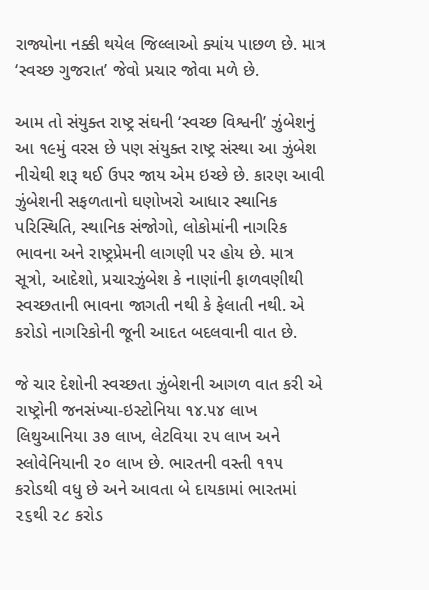રાજ્યોના નક્કી થયેલ જિલ્લાઓ ક્યાંય પાછળ છે. માત્ર ‘સ્વચ્છ ગુજરાત’ જેવો પ્રચાર જોવા મળે છે.

આમ તો સંયુક્ત રાષ્ટ્ર સંઘની ‘સ્વચ્છ વિશ્વની’ ઝુંબેશનું આ ૧૯મું વરસ છે પણ સંયુક્ત રાષ્ટ્ર સંસ્થા આ ઝુંબેશ નીચેથી શરૂ થઈ ઉપર જાય એમ ઇચ્છે છે. કારણ આવી ઝુંબેશની સફળતાનો ઘણોખરો આધાર સ્થાનિક પરિસ્થિતિ, સ્થાનિક સંજોગો, લોકોમાંની નાગરિક ભાવના અને રાષ્ટ્રપ્રેમની લાગણી પર હોય છે. માત્ર સૂત્રો, આદેશો, પ્રચારઝુંબેશ કે નાણાંની ફાળવણીથી સ્વચ્છતાની ભાવના જાગતી નથી કે ફેલાતી નથી. એ કરોડો નાગરિકોની જૂની આદત બદલવાની વાત છે.

જે ચાર દેશોની સ્વચ્છતા ઝુંબેશની આગળ વાત કરી એ રાષ્ટ્રોની જનસંખ્યા-ઇસ્ટોનિયા ૧૪.૫૪ લાખ લિથુઆનિયા ૩૭ લાખ, લેટવિયા ૨૫ લાખ અને સ્લોવેનિયાની ૨૦ લાખ છે. ભારતની વસ્તી ૧૧૫ કરોડથી વધુ છે અને આવતા બે દાયકામાં ભારતમાં ૨૬થી ૨૮ કરોડ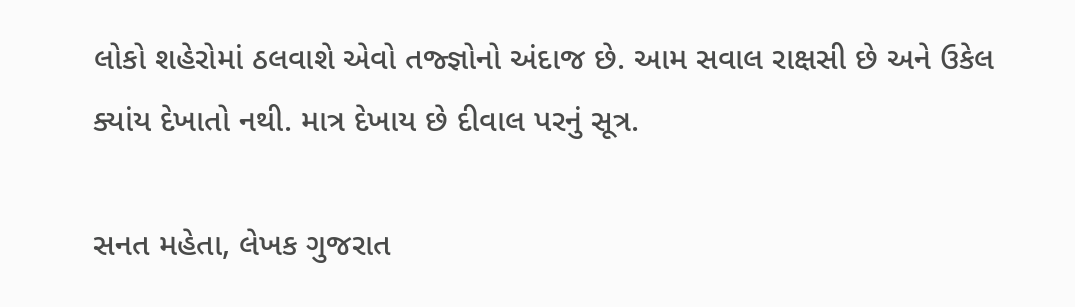લોકો શહેરોમાં ઠલવાશે એવો તજ્જ્ઞોનો અંદાજ છે. આમ સવાલ રાક્ષસી છે અને ઉકેલ ક્યાંય દેખાતો નથી. માત્ર દેખાય છે દીવાલ પરનું સૂત્ર.

સનત મહેતા, લેખક ગુજરાત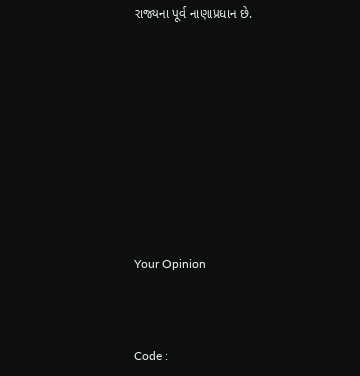રાજ્યના પૂર્વ નાણાપ્રધાન છે.










Your Opinion



Code :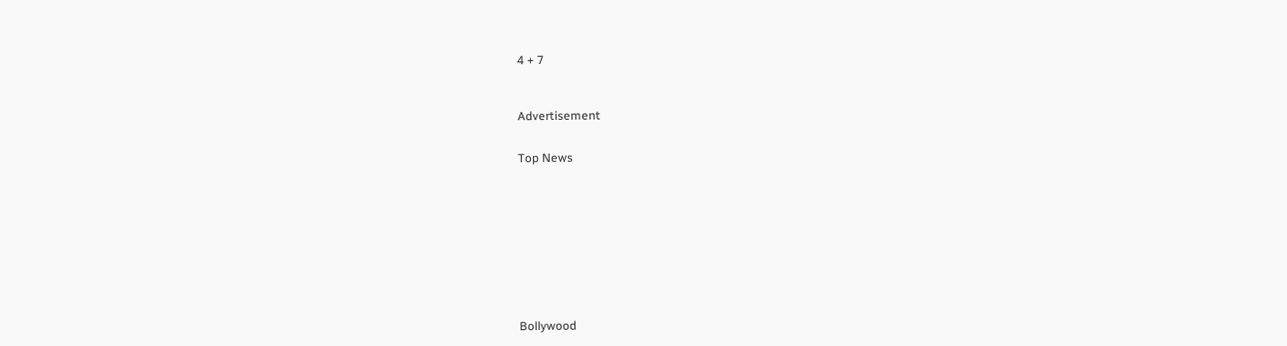4 + 7



Advertisement


Top News











Bollywood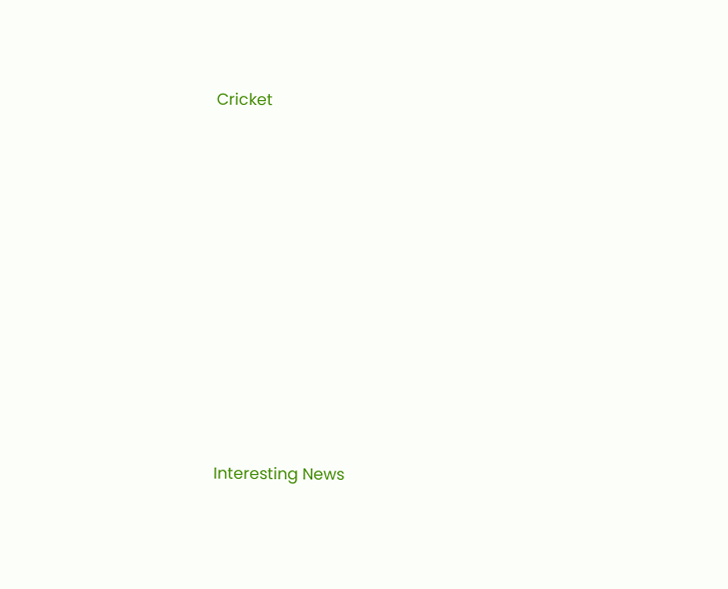Cricket











Interesting News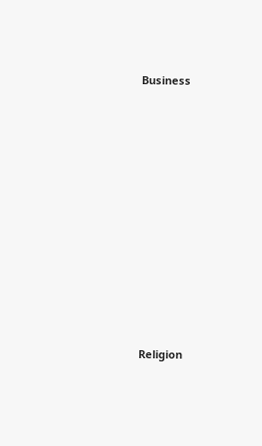Business











Religion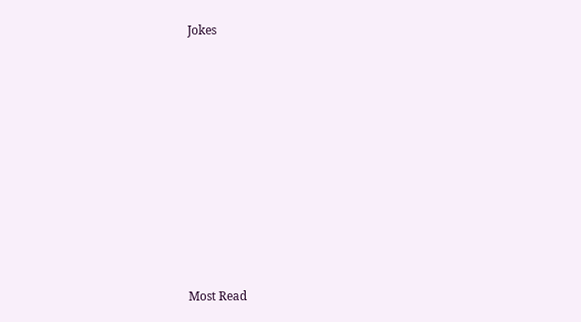Jokes











Most Read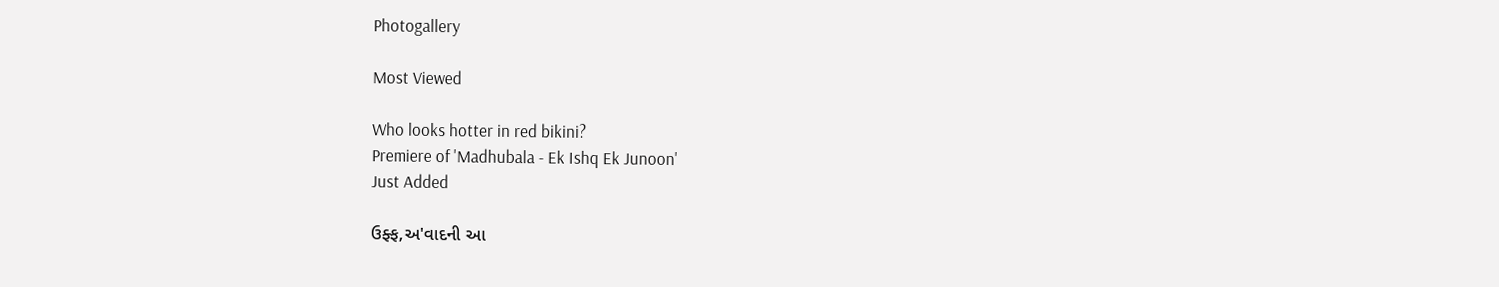Photogallery

Most Viewed

Who looks hotter in red bikini?
Premiere of 'Madhubala - Ek Ishq Ek Junoon'
Just Added

ઉફ્ફ,અ'વાદની આ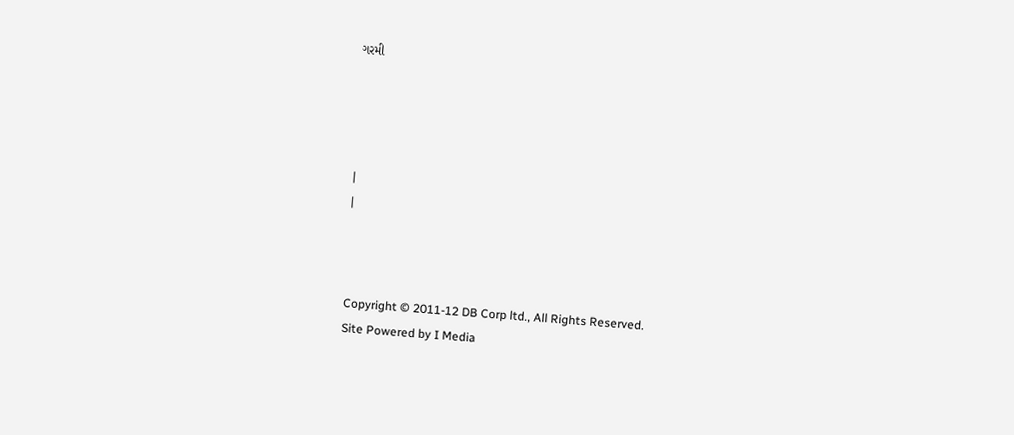ગરમી




|
|



Copyright © 2011-12 DB Corp ltd., All Rights Reserved.
Site Powered by I Media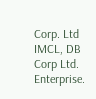Corp. Ltd IMCL, DB Corp Ltd. Enterprise.